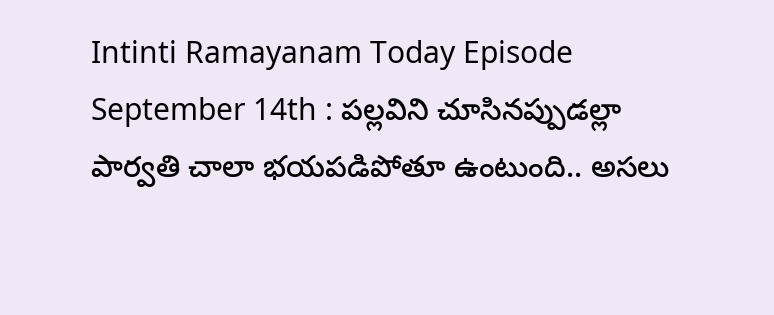Intinti Ramayanam Today Episode September 14th : పల్లవిని చూసినప్పుడల్లా పార్వతి చాలా భయపడిపోతూ ఉంటుంది.. అసలు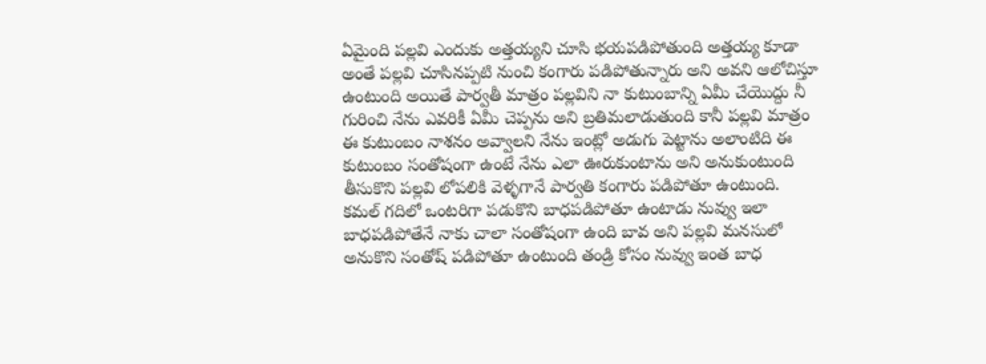ఏమైంది పల్లవి ఎందుకు అత్తయ్యని చూసి భయపడిపోతుంది అత్తయ్య కూడా అంతే పల్లవి చూసినప్పటి నుంచి కంగారు పడిపోతున్నారు అని అవని ఆలోచిస్తూ ఉంటుంది అయితే పార్వతీ మాత్రం పల్లవిని నా కుటుంబాన్ని ఏమీ చేయొద్దు నీ గురించి నేను ఎవరికీ ఏమీ చెప్పను అని బ్రతిమలాడుతుంది కానీ పల్లవి మాత్రం ఈ కుటుంబం నాశనం అవ్వాలని నేను ఇంట్లో అడుగు పెట్టాను అలాంటిది ఈ కుటుంబం సంతోషంగా ఉంటే నేను ఎలా ఊరుకుంటాను అని అనుకుంటుంది తీసుకొని పల్లవి లోపలికి వెళ్ళగానే పార్వతి కంగారు పడిపోతూ ఉంటుంది.
కమల్ గదిలో ఒంటరిగా పడుకొని బాధపడిపోతూ ఉంటాడు నువ్వు ఇలా బాధపడిపోతేనే నాకు చాలా సంతోషంగా ఉంది బావ అని పల్లవి మనసులో అనుకొని సంతోష్ పడిపోతూ ఉంటుంది తండ్రి కోసం నువ్వు ఇంత బాధ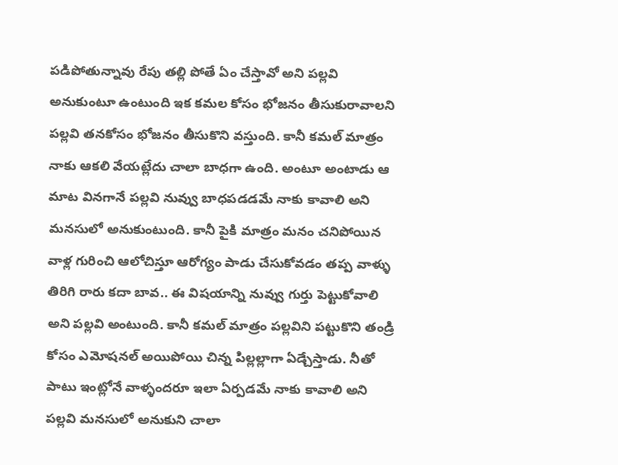పడిపోతున్నావు రేపు తల్లి పోతే ఏం చేస్తావో అని పల్లవి అనుకుంటూ ఉంటుంది ఇక కమల కోసం భోజనం తీసుకురావాలని పల్లవి తనకోసం భోజనం తీసుకొని వస్తుంది. కానీ కమల్ మాత్రం నాకు ఆకలి వేయట్లేదు చాలా బాధగా ఉంది. అంటూ అంటాడు ఆ మాట వినగానే పల్లవి నువ్వు బాధపడడమే నాకు కావాలి అని మనసులో అనుకుంటుంది. కానీ పైకి మాత్రం మనం చనిపోయిన వాళ్ల గురించి ఆలోచిస్తూ ఆరోగ్యం పాడు చేసుకోవడం తప్ప వాళ్ళు తిరిగి రారు కదా బావ.. ఈ విషయాన్ని నువ్వు గుర్తు పెట్టుకోవాలి అని పల్లవి అంటుంది. కానీ కమల్ మాత్రం పల్లవిని పట్టుకొని తండ్రి కోసం ఎమోషనల్ అయిపోయి చిన్న పిల్లల్లాగా ఏడ్చేస్తాడు. నీతో పాటు ఇంట్లోనే వాళ్ళందరూ ఇలా ఏర్పడమే నాకు కావాలి అని పల్లవి మనసులో అనుకుని చాలా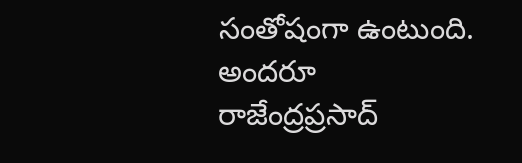సంతోషంగా ఉంటుంది.
అందరూ రాజేంద్రప్రసాద్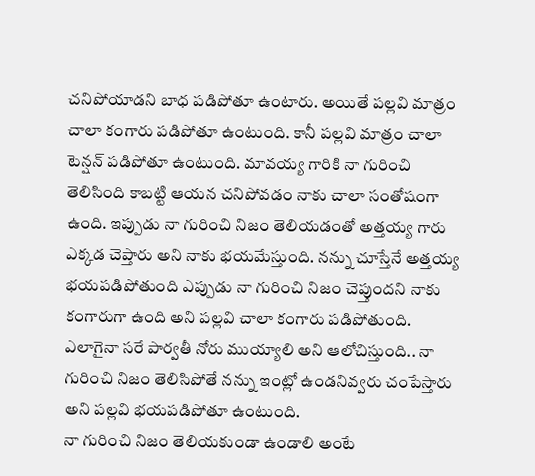చనిపోయాడని బాధ పడిపోతూ ఉంటారు. అయితే పల్లవి మాత్రం చాలా కంగారు పడిపోతూ ఉంటుంది. కానీ పల్లవి మాత్రం చాలా టెన్షన్ పడిపోతూ ఉంటుంది. మావయ్య గారికి నా గురించి తెలిసింది కాబట్టి ఆయన చనిపోవడం నాకు చాలా సంతోషంగా ఉంది. ఇప్పుడు నా గురించి నిజం తెలియడంతో అత్తయ్య గారు ఎక్కడ చెప్తారు అని నాకు భయమేస్తుంది. నన్ను చూస్తేనే అత్తయ్య భయపడిపోతుంది ఎప్పుడు నా గురించి నిజం చెప్తుందని నాకు కంగారుగా ఉంది అని పల్లవి చాలా కంగారు పడిపోతుంది. ఎలాగైనా సరే పార్వతీ నోరు ముయ్యాలి అని ఆలోచిస్తుంది.. నా గురించి నిజం తెలిసిపోతే నన్ను ఇంట్లో ఉండనివ్వరు చంపేస్తారు అని పల్లవి భయపడిపోతూ ఉంటుంది.
నా గురించి నిజం తెలియకుండా ఉండాలి అంటే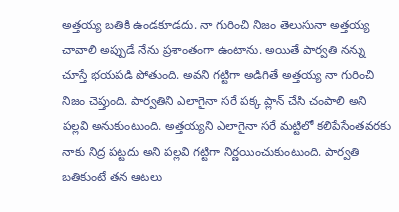అత్తయ్య బతికి ఉండకూడదు. నా గురించి నిజం తెలుసునా అత్తయ్య చావాలి అప్పుడే నేను ప్రశాంతంగా ఉంటాను. అయితే పార్వతి నన్ను చూస్తే భయపడి పోతుంది. అవని గట్టిగా అడిగితే అత్తయ్య నా గురించి నిజం చెప్తుంది. పార్వతిని ఎలాగైనా సరే పక్క ప్లాన్ చేసి చంపాలి అని పల్లవి అనుకుంటుంది. అత్తయ్యని ఎలాగైనా సరే మట్టిలో కలిపేసేంతవరకు నాకు నిద్ర పట్టదు అని పల్లవి గట్టిగా నిర్ణయించుకుంటుంది. పార్వతి బతికుంటే తన ఆటలు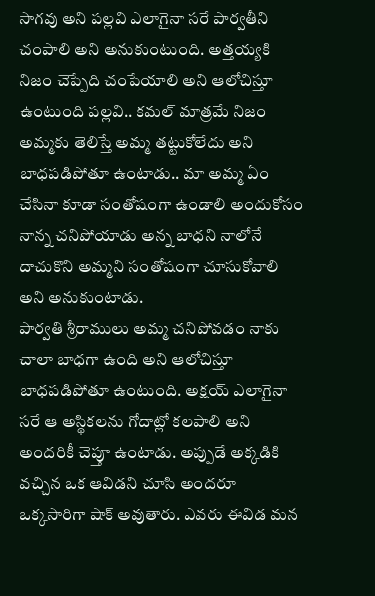సాగవు అని పల్లవి ఎలాగైనా సరే పార్వతీని చంపాలి అని అనుకుంటుంది. అత్తయ్యకి నిజం చెప్పేది చంపేయాలి అని ఆలోచిస్తూ ఉంటుంది పల్లవి.. కమల్ మాత్రమే నిజం అమ్మకు తెలిస్తే అమ్మ తట్టుకోలేదు అని బాధపడిపోతూ ఉంటాడు.. మా అమ్మ ఏం చేసినా కూడా సంతోషంగా ఉండాలి అందుకోసం నాన్న చనిపోయాడు అన్న బాధని నాలోనే దాచుకొని అమ్మని సంతోషంగా చూసుకోవాలి అని అనుకుంటాడు.
పార్వతి శ్రీరాములు అమ్మ చనిపోవడం నాకు చాలా బాధగా ఉంది అని ఆలోచిస్తూ బాధపడిపోతూ ఉంటుంది. అక్షయ్ ఎలాగైనా సరే ఆ అస్థికలను గోదాట్లో కలపాలి అని అందరికీ చెప్తూ ఉంటాడు. అప్పుడే అక్కడికి వచ్చిన ఒక ఆవిడని చూసి అందరూ ఒక్కసారిగా షాక్ అవుతారు. ఎవరు ఈవిడ మన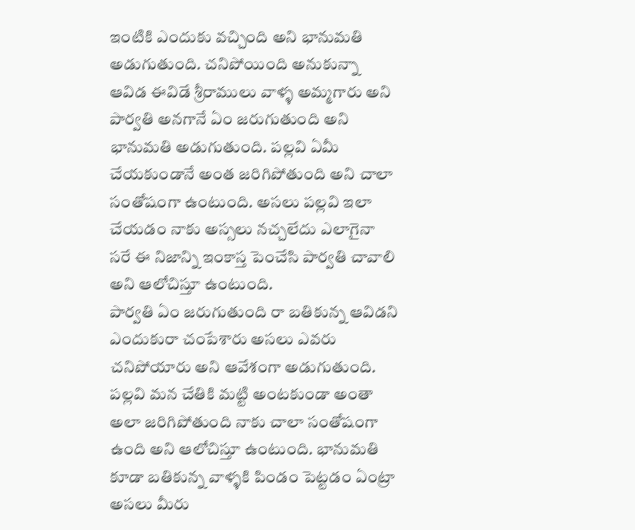ఇంటికి ఎందుకు వచ్చింది అని భానుమతి అడుగుతుంది. చనిపోయింది అనుకున్నా ఆవిడ ఈవిడే శ్రీరాములు వాళ్ళ అమ్మగారు అని పార్వతి అనగానే ఏం జరుగుతుంది అని భానుమతి అడుగుతుంది. పల్లవి ఏమీ చేయకుండానే అంత జరిగిపోతుంది అని చాలా సంతోషంగా ఉంటుంది. అసలు పల్లవి ఇలా చేయడం నాకు అస్సలు నచ్చలేదు ఎలాగైనా సరే ఈ నిజాన్ని ఇంకాస్త పెంచేసి పార్వతి చావాలి అని ఆలోచిస్తూ ఉంటుంది.
పార్వతి ఏం జరుగుతుంది రా బతికున్న ఆవిడని ఎందుకురా చంపేశారు అసలు ఎవరు చనిపోయారు అని ఆవేశంగా అడుగుతుంది. పల్లవి మన చేతికి మట్టి అంటకుండా అంతా అలా జరిగిపోతుంది నాకు చాలా సంతోషంగా ఉంది అని ఆలోచిస్తూ ఉంటుంది. భానుమతి కూడా బతికున్న వాళ్ళకి పిండం పెట్టడం ఏంట్రా అసలు మీరు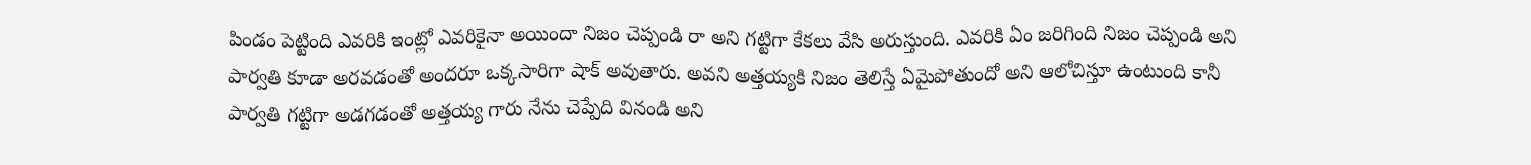పిండం పెట్టింది ఎవరికి ఇంట్లో ఎవరికైనా అయిందా నిజం చెప్పండి రా అని గట్టిగా కేకలు వేసి అరుస్తుంది. ఎవరికి ఏం జరిగింది నిజం చెప్పండి అని పార్వతి కూడా అరవడంతో అందరూ ఒక్కసారిగా షాక్ అవుతారు. అవని అత్తయ్యకి నిజం తెలిస్తే ఏమైపోతుందో అని ఆలోచిస్తూ ఉంటుంది కానీ పార్వతి గట్టిగా అడగడంతో అత్తయ్య గారు నేను చెప్పేది వినండి అని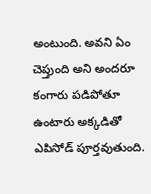అంటుంది. అవని ఏం చెప్తుంది అని అందరూ కంగారు పడిపోతూ ఉంటారు అక్కడితో ఎపిసోడ్ పూర్తవుతుంది.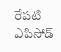రేపటి ఎపిసోడ్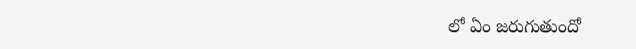లో ఏం జరుగుతుందో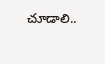చూడాలి..